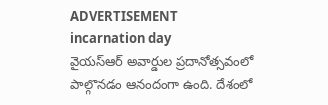ADVERTISEMENT
incarnation day
వైయస్ఆర్ అవార్డుల ప్రదానోత్సవంలో పాల్గొనడం ఆనందంగా ఉంది. దేశంలో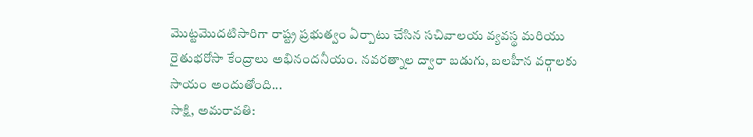మొట్టమొదటిసారిగా రాష్ట్ర ప్రభుత్వం ఏర్పాటు చేసిన సచివాలయ వ్యవస్థ మరియు రైతుభరోసా కేంద్రాలు అభినందనీయం. నవరత్నాల ద్వారా బడుగు, బలహీన వర్గాలకు సాయం అందుతోంది...
సాక్షి, అమరావతి: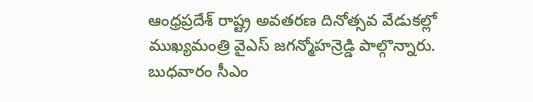ఆంధ్రప్రదేశ్ రాష్ట్ర అవతరణ దినోత్సవ వేడుకల్లో ముఖ్యమంత్రి వైఎస్ జగన్మోహన్రెడ్డి పాల్గొన్నారు. బుధవారం సీఎం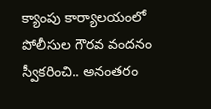క్యాంపు కార్యాలయంలో పోలీసుల గౌరవ వందనం స్వీకరించి.. అనంతరం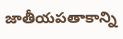జాతీయపతాకాన్ని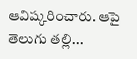ఆవిష్కరించారు. ఆపై తెలుగు తల్లి...